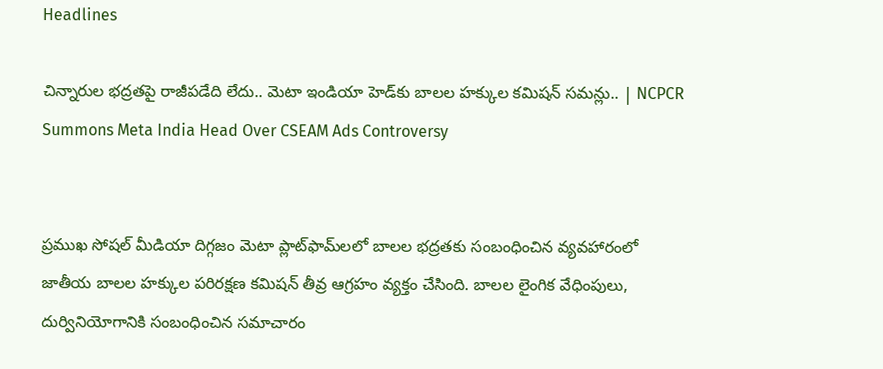Headlines

చిన్నారుల భద్రతపై రాజీపడేది లేదు.. మెటా ఇండియా హెడ్‌కు బాలల హక్కుల కమిషన్ సమన్లు.. | NCPCR Summons Meta India Head Over CSEAM Ads Controversy


ప్రముఖ సోషల్ మీడియా దిగ్గజం మెటా ప్లాట్‌ఫామ్‌లలో బాలల భద్రతకు సంబంధించిన వ్యవహారంలో జాతీయ బాలల హక్కుల పరిరక్షణ కమిషన్ తీవ్ర ఆగ్రహం వ్యక్తం చేసింది. బాలల లైంగిక వేధింపులు, దుర్వినియోగానికి సంబంధించిన సమాచారం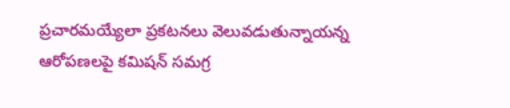ప్రచారమయ్యేలా ప్రకటనలు వెలువడుతున్నాయన్న ఆరోపణలపై కమిషన్ సమగ్ర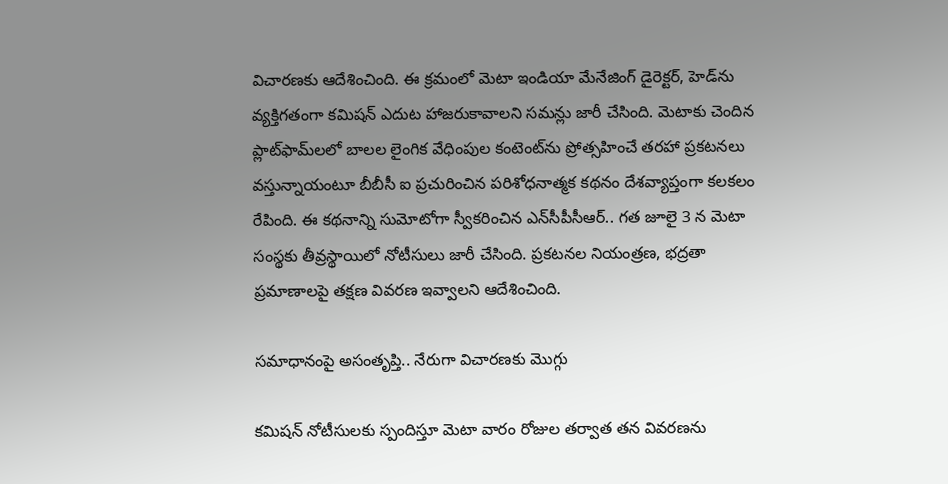విచారణకు ఆదేశించింది. ఈ క్రమంలో మెటా ఇండియా మేనేజింగ్ డైరెక్టర్, హెడ్‌ను వ్యక్తిగతంగా కమిషన్ ఎదుట హాజరుకావాలని సమన్లు జారీ చేసింది. మెటాకు చెందిన ప్లాట్‌ఫామ్‌లలో బాలల లైంగిక వేధింపుల కంటెంట్‌ను ప్రోత్సహించే తరహా ప్రకటనలు వస్తున్నాయంటూ బీబీసీ ఐ ప్రచురించిన పరిశోధనాత్మక కథనం దేశవ్యాప్తంగా కలకలం రేపింది. ఈ కథనాన్ని సుమోటోగా స్వీకరించిన ఎన్‌సీపీసీఆర్.. గత జూలై 3 న మెటా సంస్థకు తీవ్రస్థాయిలో నోటీసులు జారీ చేసింది. ప్రకటనల నియంత్రణ, భద్రతా ప్రమాణాలపై తక్షణ వివరణ ఇవ్వాలని ఆదేశించింది.

సమాధానంపై అసంతృప్తి.. నేరుగా విచారణకు మొగ్గు

కమిషన్ నోటీసులకు స్పందిస్తూ మెటా వారం రోజుల తర్వాత తన వివరణను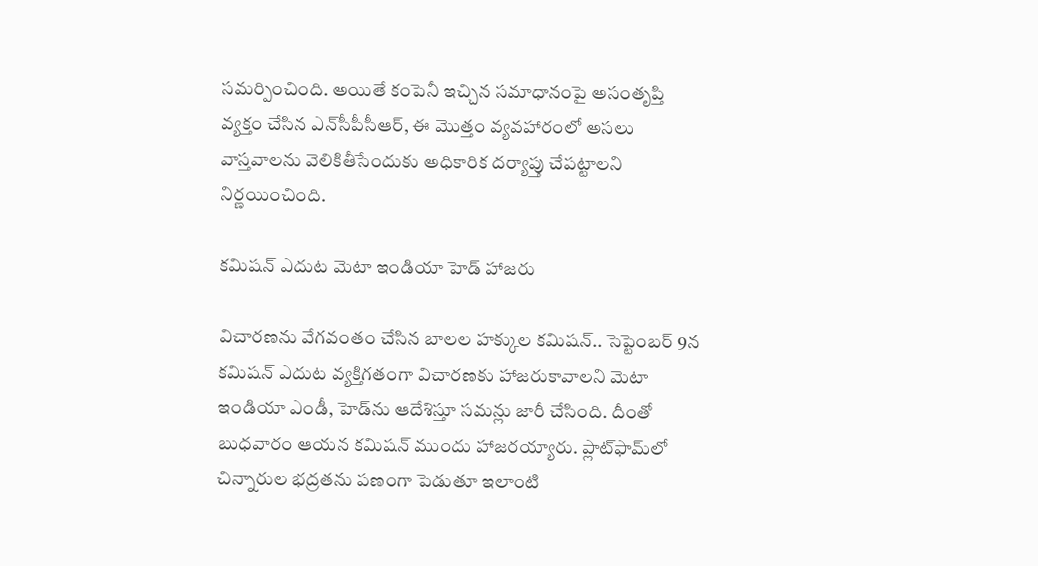సమర్పించింది. అయితే కంపెనీ ఇచ్చిన సమాధానంపై అసంతృప్తి వ్యక్తం చేసిన ఎన్‌సీపీసీఆర్, ఈ మొత్తం వ్యవహారంలో అసలు వాస్తవాలను వెలికితీసేందుకు అధికారిక దర్యాప్తు చేపట్టాలని నిర్ణయించింది.

కమిషన్ ఎదుట మెటా ఇండియా హెడ్ హాజరు

విచారణను వేగవంతం చేసిన బాలల హక్కుల కమిషన్.. సెప్టెంబర్ 9న కమిషన్ ఎదుట వ్యక్తిగతంగా విచారణకు హాజరుకావాలని మెటా ఇండియా ఎండీ, హెడ్‌ను ఆదేశిస్తూ సమన్లు జారీ చేసింది. దీంతో బుధవారం ఆయన కమిషన్ ముందు హాజరయ్యారు. ప్లాట్‌ఫామ్‌లో చిన్నారుల భద్రతను పణంగా పెడుతూ ఇలాంటి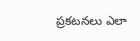ప్రకటనలు ఎలా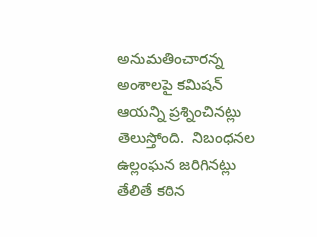అనుమతించారన్న అంశాలపై కమిషన్ ఆయన్ని ప్రశ్నించినట్లు తెలుస్తోంది.  నిబంధనల ఉల్లంఘన జరిగినట్లు తేలితే కఠిన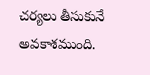చర్యలు తీసుకునే అవకాశముంది.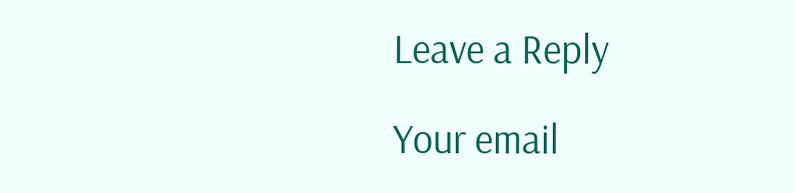Leave a Reply

Your email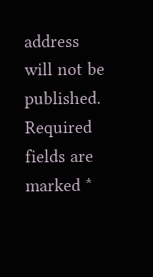address will not be published. Required fields are marked *